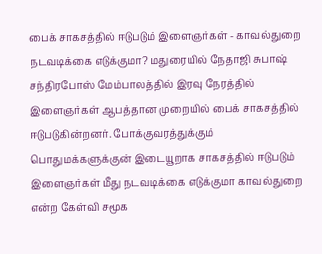பைக் சாகசத்தில் ஈடுபடும் இளைஞர்கள் - காவல்துறை நடவடிக்கை எடுக்குமா? மதுரையில் நேதாஜி சுபாஷ் சந்திரபோஸ் மேம்பாலத்தில் இரவு நேரத்தில் இளைஞர்கள் ஆபத்தான முறையில் பைக் சாகசத்தில் ஈடுபடுகின்றனர். போக்குவரத்துக்கும் பொதுமக்களுக்குன் இடையூறாக சாகசத்தில் ஈடுபடும் இளைஞர்கள் மீது நடவடிக்கை எடுக்குமா காவல்துறை என்ற கேள்வி சமூக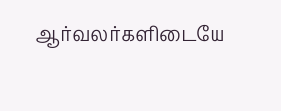ஆர்வலர்களிடையே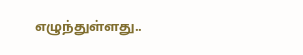எழுந்துள்ளது..